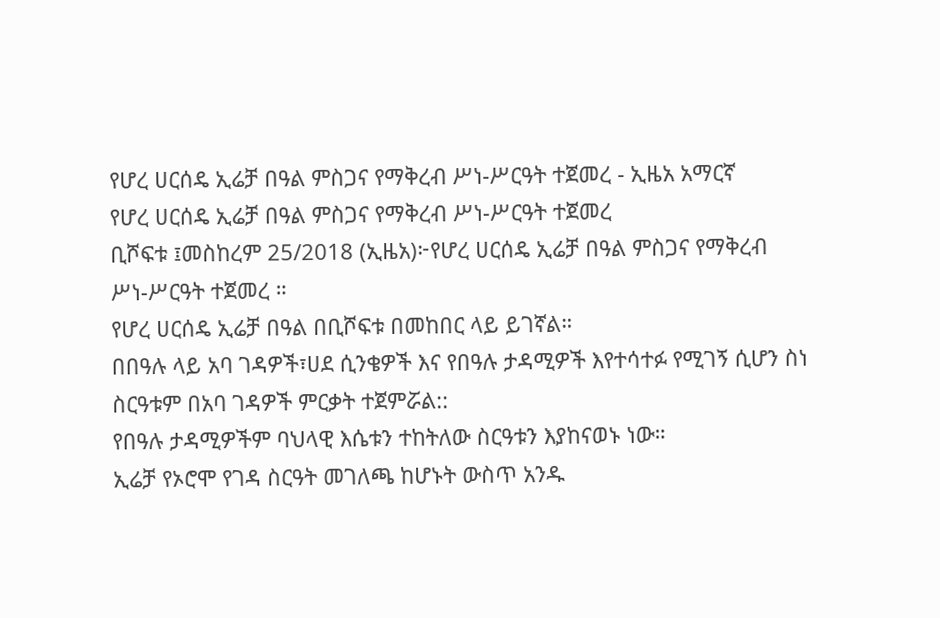የሆረ ሀርሰዴ ኢሬቻ በዓል ምስጋና የማቅረብ ሥነ-ሥርዓት ተጀመረ - ኢዜአ አማርኛ
የሆረ ሀርሰዴ ኢሬቻ በዓል ምስጋና የማቅረብ ሥነ-ሥርዓት ተጀመረ
ቢሾፍቱ ፤መስከረም 25/2018 (ኢዜአ)፦የሆረ ሀርሰዴ ኢሬቻ በዓል ምስጋና የማቅረብ ሥነ-ሥርዓት ተጀመረ ።
የሆረ ሀርሰዴ ኢሬቻ በዓል በቢሾፍቱ በመከበር ላይ ይገኛል።
በበዓሉ ላይ አባ ገዳዎች፣ሀደ ሲንቄዎች እና የበዓሉ ታዳሚዎች እየተሳተፉ የሚገኝ ሲሆን ስነ ስርዓቱም በአባ ገዳዎች ምርቃት ተጀምሯል::
የበዓሉ ታዳሚዎችም ባህላዊ እሴቱን ተከትለው ስርዓቱን እያከናወኑ ነው።
ኢሬቻ የኦሮሞ የገዳ ስርዓት መገለጫ ከሆኑት ውስጥ አንዱ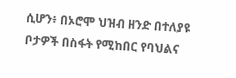ሲሆን፥ በኦሮሞ ህዝብ ዘንድ በተለያዩ ቦታዎች በስፋት የሚከበር የባህልና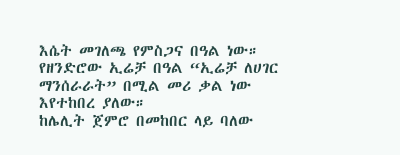እሴት መገለጫ የምስጋና በዓል ነው።
የዘንድሮው ኢሬቻ በዓል “ኢሬቻ ለሀገር ማንሰራራት” በሚል መሪ ቃል ነው እየተከበረ ያለው።
ከሌሊት ጀምሮ በመከበር ላይ ባለው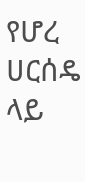የሆረ ሀርሰዴ ላይ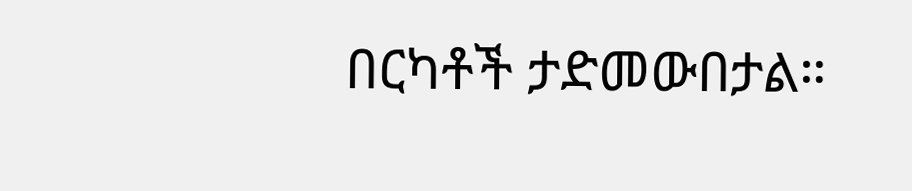በርካቶች ታድመውበታል።